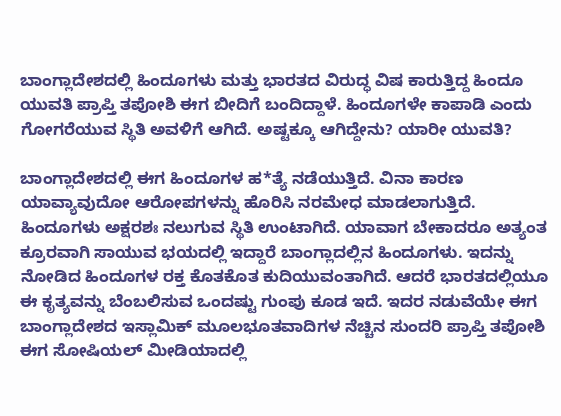ಬಾಂಗ್ಲಾದೇಶದಲ್ಲಿ ಹಿಂದೂಗಳು ಮತ್ತು ಭಾರತದ ವಿರುದ್ಧ ವಿಷ ಕಾರುತ್ತಿದ್ದ ಹಿಂದೂ ಯುವತಿ ಪ್ರಾಪ್ತಿ ತಪೋಶಿ ಈಗ ಬೀದಿಗೆ ಬಂದಿದ್ದಾಳೆ. ಹಿಂದೂಗಳೇ ಕಾಪಾಡಿ ಎಂದು ಗೋಗರೆಯುವ ಸ್ಥಿತಿ ಅವಳಿಗೆ ಆಗಿದೆ. ಅಷ್ಟಕ್ಕೂ ಆಗಿದ್ದೇನು? ಯಾರೀ ಯುವತಿ?

ಬಾಂಗ್ಲಾದೇಶದಲ್ಲಿ ಈಗ ಹಿಂದೂಗಳ ಹ*ತ್ಯೆ ನಡೆಯುತ್ತಿದೆ. ವಿನಾ ಕಾರಣ ಯಾವ್ಯಾವುದೋ ಆರೋಪಗಳನ್ನು ಹೊರಿಸಿ ನರಮೇಧ ಮಾಡಲಾಗುತ್ತಿದೆ. ಹಿಂದೂಗಳು ಅಕ್ಷರಶಃ ನಲುಗುವ ಸ್ಥಿತಿ ಉಂಟಾಗಿದೆ. ಯಾವಾಗ ಬೇಕಾದರೂ ಅತ್ಯಂತ ಕ್ರೂರವಾಗಿ ಸಾಯುವ ಭಯದಲ್ಲಿ ಇದ್ದಾರೆ ಬಾಂಗ್ಲಾದಲ್ಲಿನ ಹಿಂದೂಗಳು. ಇದನ್ನು ನೋಡಿದ ಹಿಂದೂಗಳ ರಕ್ತ ಕೊತಕೊತ ಕುದಿಯುವಂತಾಗಿದೆ. ಆದರೆ ಭಾರತದಲ್ಲಿಯೂ ಈ ಕೃತ್ಯವನ್ನು ಬೆಂಬಲಿಸುವ ಒಂದಷ್ಟು ಗುಂಪು ಕೂಡ ಇದೆ. ಇದರ ನಡುವೆಯೇ ಈಗ ಬಾಂಗ್ಲಾದೇಶದ ಇಸ್ಲಾಮಿಕ್ ಮೂಲಭೂತವಾದಿಗಳ ನೆಚ್ಚಿನ ಸುಂದರಿ ಪ್ರಾಪ್ತಿ ತಪೋಶಿ ಈಗ ಸೋಷಿಯಲ್ ಮೀಡಿಯಾದಲ್ಲಿ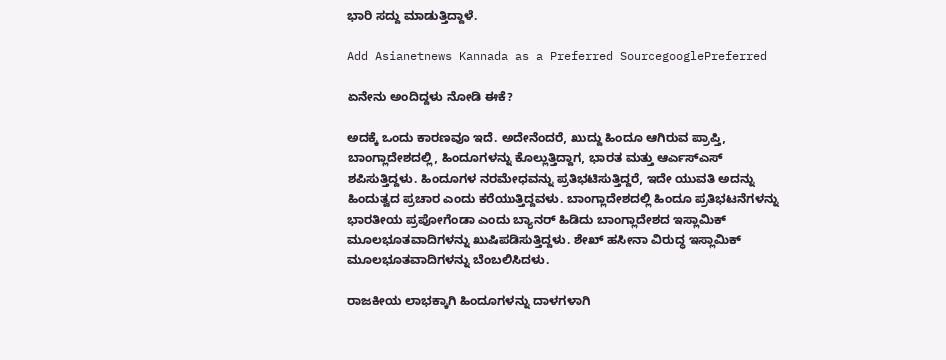ಭಾರಿ ಸದ್ದು ಮಾಡುತ್ತಿದ್ದಾಳೆ.

Add Asianetnews Kannada as a Preferred SourcegooglePreferred

ಏನೇನು ಅಂದಿದ್ದಳು ನೋಡಿ ಈಕೆ?

ಅದಕ್ಕೆ ಒಂದು ಕಾರಣವೂ ಇದೆ. ಅದೇನೆಂದರೆ, ಖುದ್ದು ಹಿಂದೂ ಆಗಿರುವ ಪ್ರಾಪ್ತಿ, ಬಾಂಗ್ಲಾದೇಶದಲ್ಲಿ, ಹಿಂದೂಗಳನ್ನು ಕೊಲ್ಲುತ್ತಿದ್ದಾಗ, ಭಾರತ ಮತ್ತು ಆರ್ಎಸ್ಎಸ್ ಶಪಿಸುತ್ತಿದ್ದಳು. ಹಿಂದೂಗಳ ನರಮೇಧವನ್ನು ಪ್ರತಿಭಟಿಸುತ್ತಿದ್ದರೆ, ಇದೇ ಯುವತಿ ಅದನ್ನು ಹಿಂದುತ್ವದ ಪ್ರಚಾರ ಎಂದು ಕರೆಯುತ್ತಿದ್ದವಳು. ಬಾಂಗ್ಲಾದೇಶದಲ್ಲಿ ಹಿಂದೂ ಪ್ರತಿಭಟನೆಗಳನ್ನು ಭಾರತೀಯ ಪ್ರಪೋಗೆಂಡಾ ಎಂದು ಬ್ಯಾನರ್ ಹಿಡಿದು ಬಾಂಗ್ಲಾದೇಶದ ಇಸ್ಲಾಮಿಕ್ ಮೂಲಭೂತವಾದಿಗಳನ್ನು ಖುಷಿಪಡಿಸುತ್ತಿದ್ದಳು. ಶೇಖ್ ಹಸೀನಾ ವಿರುದ್ಧ ಇಸ್ಲಾಮಿಕ್ ಮೂಲಭೂತವಾದಿಗಳನ್ನು ಬೆಂಬಲಿಸಿದಳು.

ರಾಜಕೀಯ ಲಾಭಕ್ಕಾಗಿ ಹಿಂದೂಗಳನ್ನು ದಾಳಗಳಾಗಿ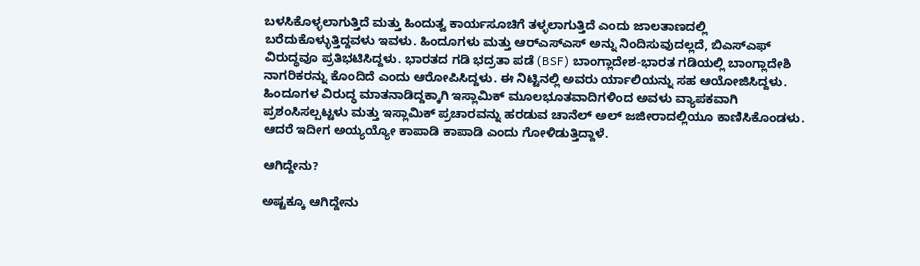ಬಳಸಿಕೊಳ್ಳಲಾಗುತ್ತಿದೆ ಮತ್ತು ಹಿಂದುತ್ವ ಕಾರ್ಯಸೂಚಿಗೆ ತಳ್ಳಲಾಗುತ್ತಿದೆ ಎಂದು ಜಾಲತಾಣದಲ್ಲಿ ಬರೆದುಕೊಳ್ಳುತ್ತಿದ್ದವಳು ಇವಳು. ಹಿಂದೂಗಳು ಮತ್ತು ಆರ್‌ಎಸ್‌ಎಸ್ ಅನ್ನು ನಿಂದಿಸುವುದಲ್ಲದೆ, ಬಿಎಸ್‌ಎಫ್ ವಿರುದ್ಧವೂ ಪ್ರತಿಭಟಿಸಿದ್ದಳು. ಭಾರತದ ಗಡಿ ಭದ್ರತಾ ಪಡೆ (BSF) ಬಾಂಗ್ಲಾದೇಶ-ಭಾರತ ಗಡಿಯಲ್ಲಿ ಬಾಂಗ್ಲಾದೇಶಿ ನಾಗರಿಕರನ್ನು ಕೊಂದಿದೆ ಎಂದು ಆರೋಪಿಸಿದ್ದಳು. ಈ ನಿಟ್ಟಿನಲ್ಲಿ ಅವರು ರ್ಯಾಲಿಯನ್ನು ಸಹ ಆಯೋಜಿಸಿದ್ದಳು. ಹಿಂದೂಗಳ ವಿರುದ್ಧ ಮಾತನಾಡಿದ್ದಕ್ಕಾಗಿ ಇಸ್ಲಾಮಿಕ್ ಮೂಲಭೂತವಾದಿಗಳಿಂದ ಅವಳು ವ್ಯಾಪಕವಾಗಿ ಪ್ರಶಂಸಿಸಲ್ಪಟ್ಟಳು ಮತ್ತು ಇಸ್ಲಾಮಿಕ್ ಪ್ರಚಾರವನ್ನು ಹರಡುವ ಚಾನೆಲ್ ಅಲ್ ಜಜೀರಾದಲ್ಲಿಯೂ ಕಾಣಿಸಿಕೊಂಡಳು. ಆದರೆ ಇದೀಗ ಅಯ್ಯಯ್ಯೋ ಕಾಪಾಡಿ ಕಾಪಾಡಿ ಎಂದು ಗೋಳಿಡುತ್ತಿದ್ದಾಳೆ.

ಆಗಿದ್ದೇನು?

ಅಷ್ಟಕ್ಕೂ ಆಗಿದ್ದೇನು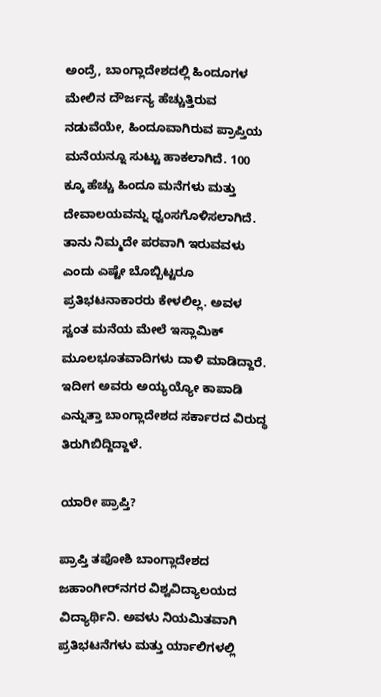ಅಂದ್ರೆ, ಬಾಂಗ್ಲಾದೇಶದಲ್ಲಿ ಹಿಂದೂಗಳ ಮೇಲಿನ ದೌರ್ಜನ್ಯ ಹೆಚ್ಚುತ್ತಿರುವ ನಡುವೆಯೇ, ಹಿಂದೂವಾಗಿರುವ ಪ್ರಾಪ್ತಿಯ ಮನೆಯನ್ನೂ ಸುಟ್ಟು ಹಾಕಲಾಗಿದೆ. 100 ಕ್ಕೂ ಹೆಚ್ಚು ಹಿಂದೂ ಮನೆಗಳು ಮತ್ತು ದೇವಾಲಯವನ್ನು ಧ್ವಂಸಗೊಳಿಸಲಾಗಿದೆ. ತಾನು ನಿಮ್ಮದೇ ಪರವಾಗಿ ಇರುವವಳು ಎಂದು ಎಷ್ಟೇ ಬೊಬ್ಬಿಟ್ಟರೂ ಪ್ರತಿಭಟನಾಕಾರರು ಕೇಳಲಿಲ್ಲ. ಅವಳ ಸ್ವಂತ ಮನೆಯ ಮೇಲೆ ಇಸ್ಲಾಮಿಕ್ ಮೂಲಭೂತವಾದಿಗಳು ದಾಳಿ ಮಾಡಿದ್ದಾರೆ. ಇದೀಗ ಅವರು ಅಯ್ಯಯ್ಯೋ ಕಾಪಾಡಿ ಎನ್ನುತ್ತಾ ಬಾಂಗ್ಲಾದೇಶದ ಸರ್ಕಾರದ ವಿರುದ್ಧ ತಿರುಗಿಬಿದ್ದಿದ್ದಾಳೆ.

ಯಾರೀ ಪ್ರಾಪ್ತಿ?

ಪ್ರಾಪ್ತಿ ತಪೋಶಿ ಬಾಂಗ್ಲಾದೇಶದ ಜಹಾಂಗೀರ್‌ನಗರ ವಿಶ್ವವಿದ್ಯಾಲಯದ ವಿದ್ಯಾರ್ಥಿನಿ. ಅವಳು ನಿಯಮಿತವಾಗಿ ಪ್ರತಿಭಟನೆಗಳು ಮತ್ತು ರ್ಯಾಲಿಗಳಲ್ಲಿ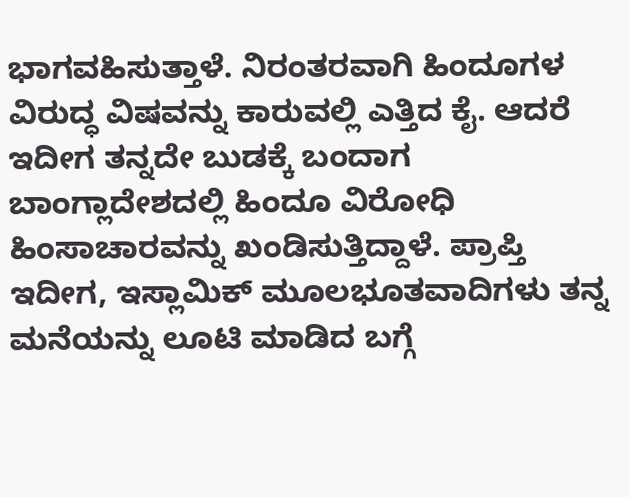ಭಾಗವಹಿಸುತ್ತಾಳೆ. ನಿರಂತರವಾಗಿ ಹಿಂದೂಗಳ ವಿರುದ್ಧ ವಿಷವನ್ನು ಕಾರುವಲ್ಲಿ ಎತ್ತಿದ ಕೈ. ಆದರೆ ಇದೀಗ ತನ್ನದೇ ಬುಡಕ್ಕೆ ಬಂದಾಗ ಬಾಂಗ್ಲಾದೇಶದಲ್ಲಿ ಹಿಂದೂ ವಿರೋಧಿ ಹಿಂಸಾಚಾರವನ್ನು ಖಂಡಿಸುತ್ತಿದ್ದಾಳೆ. ಪ್ರಾಪ್ತಿ ಇದೀಗ, ಇಸ್ಲಾಮಿಕ್ ಮೂಲಭೂತವಾದಿಗಳು ತನ್ನ ಮನೆಯನ್ನು ಲೂಟಿ ಮಾಡಿದ ಬಗ್ಗೆ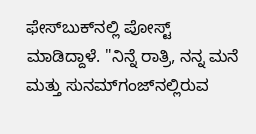ಫೇಸ್‌ಬುಕ್‌ನಲ್ಲಿ ಪೋಸ್ಟ್ ಮಾಡಿದ್ದಾಳೆ. "ನಿನ್ನೆ ರಾತ್ರಿ, ನನ್ನ ಮನೆ ಮತ್ತು ಸುನಮ್‌ಗಂಜ್‌ನಲ್ಲಿರುವ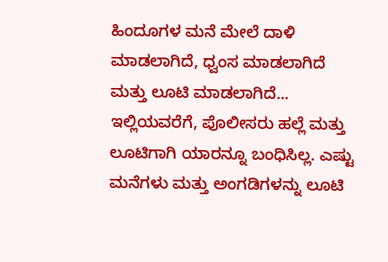ಹಿಂದೂಗಳ ಮನೆ ಮೇಲೆ ದಾಳಿ ಮಾಡಲಾಗಿದೆ, ಧ್ವಂಸ ಮಾಡಲಾಗಿದೆ ಮತ್ತು ಲೂಟಿ ಮಾಡಲಾಗಿದೆ... ಇಲ್ಲಿಯವರೆಗೆ, ಪೊಲೀಸರು ಹಲ್ಲೆ ಮತ್ತು ಲೂಟಿಗಾಗಿ ಯಾರನ್ನೂ ಬಂಧಿಸಿಲ್ಲ. ಎಷ್ಟು ಮನೆಗಳು ಮತ್ತು ಅಂಗಡಿಗಳನ್ನು ಲೂಟಿ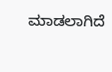ಮಾಡಲಾಗಿದೆ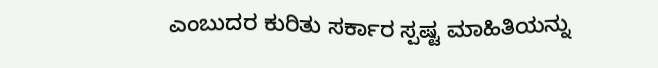ಎಂಬುದರ ಕುರಿತು ಸರ್ಕಾರ ಸ್ಪಷ್ಟ ಮಾಹಿತಿಯನ್ನು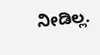ನೀಡಿಲ್ಲ.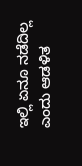ಇಲ್ಲಿ ಏನೂ ನಡೆದಿಲ್ಲ ಎಂದು ಆಡಳಿತ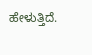ಹೇಳುತ್ತಿದೆ.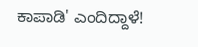ಕಾಪಾಡಿ' ಎಂದಿದ್ದಾಳೆ!